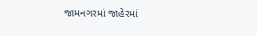જામનગરમાં જાહેરમાં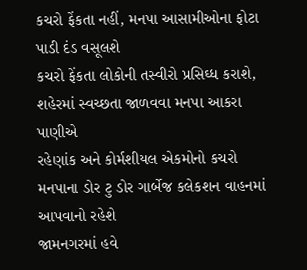કચરો ફેંકતા નહીં, મનપા આસામીઓના ફોટા પાડી દંડ વસૂલશે
કચરો ફેંકતા લોકોની તસ્વીરો પ્રસિઘ્ધ કરાશે, શહેરમાં સ્વચ્છતા જાળવવા મનપા આકરા પાણીએ
રહેણાંક અને કોર્મશીયલ એકમોનો કચરો મનપાના ડોર ટુ ડોર ગાર્બેજ કલેકશન વાહનમાં આપવાનો રહેશે
જામનગરમાં હવે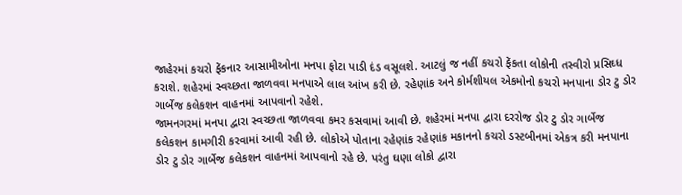જાહેરમાં કચરો ફેંકનાર આસામીઓના મનપા ફોટા પાડી દંડ વસૂલશે. આટલું જ નહીં કચરો ફેંકતા લોકોની તસ્વીરો પ્રસિઘ્ધ કરાશે. શહેરમાં સ્વચ્છતા જાળવવા મનપાએ લાલ આંખ કરી છે. રહેણાંક અને કોર્મશીયલ એકમોનો કચરો મનપાના ડોર ટુ ડોર ગાર્બેજ કલેકશન વાહનમાં આપવાનો રહેશે.
જામનગરમાં મનપા દ્વારા સ્વચ્છતા જાળવવા કમર કસવામાં આવી છે. શહેરમાં મનપા દ્વારા દરરોજ ડોર ટુ ડોર ગાર્બેજ કલેકશન કામગીરી કરવામાં આવી રહી છે. લોકોએ પોતાના રહેણાંક રહેણાંક મકાનનો કચરો ડસ્ટબીનમાં એકત્ર કરી મનપાના ડોર ટુ ડોર ગાર્બેજ કલેકશન વાહનમાં આપવાનો રહે છે. પરંતુ ઘણા લોકો દ્વારા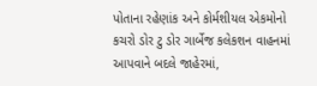પોતાના રહેણાંક અને કોર્મશીયલ એકમોનો કચરો ડોર ટુ ડોર ગાર્બેજ કલેકશન વાહનમાં આપવાને બદલે જાહેરમાં,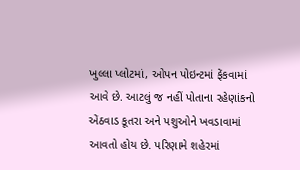ખુલ્લા પ્લોટમાં, ઓપન પોઇન્ટમાં ફેંકવામાં આવે છે. આટલું જ નહીં પોતાના રહેણાંકનો એંઠવાડ કૂતરા અને પશુઓને ખવડાવામાં આવતો હોય છે. પરિણામે શહેરમાં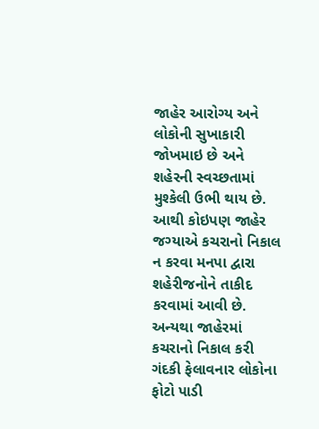જાહેર આરોગ્ય અને લોકોની સુખાકારી જોખમાઇ છે અને શહેરની સ્વચ્છતામાં મુશ્કેલી ઉભી થાય છે. આથી કોઇપણ જાહેર જગ્યાએ કચરાનો નિકાલ ન કરવા મનપા દ્વારા શહેરીજનોને તાકીદ કરવામાં આવી છે. અન્યથા જાહેરમાં કચરાનો નિકાલ કરી ગંદકી ફેલાવનાર લોકોના ફોટો પાડી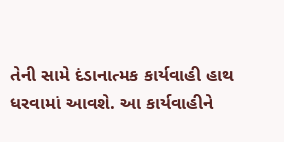તેની સામે દંડાનાત્મક કાર્યવાહી હાથ ધરવામાં આવશે. આ કાર્યવાહીને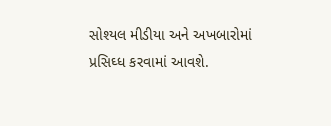સોશ્યલ મીડીયા અને અખબારોમાં પ્રસિઘ્ધ કરવામાં આવશે.